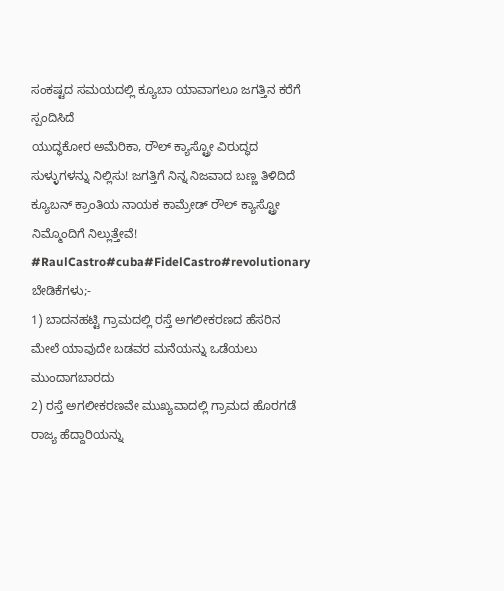ಸಂಕಷ್ಟದ ಸಮಯದಲ್ಲಿ ಕ್ಯೂಬಾ ಯಾವಾಗಲೂ ಜಗತ್ತಿನ ಕರೆಗೆ ಸ್ಪಂದಿಸಿದೆ
ಯುದ್ಧಕೋರ ಅಮೆರಿಕಾ, ರೌಲ್ ಕ್ಯಾಸ್ಟ್ರೋ ವಿರುದ್ಧದ ಸುಳ್ಳುಗಳನ್ನು ನಿಲ್ಲಿಸು! ಜಗತ್ತಿಗೆ ನಿನ್ನ ನಿಜವಾದ ಬಣ್ಣ ತಿಳಿದಿದೆ
ಕ್ಯೂಬನ್ ಕ್ರಾಂತಿಯ ನಾಯಕ ಕಾಮ್ರೇಡ್ ರೌಲ್ ಕ್ಯಾಸ್ಟ್ರೋ ನಿಮ್ಮೊಂದಿಗೆ ನಿಲ್ಲುತ್ತೇವೆ!
#RaulCastro#cuba#FidelCastro#revolutionary
ಬೇಡಿಕೆಗಳು;-
1) ಬಾದನಹಟ್ಟಿ ಗ್ರಾಮದಲ್ಲಿ ರಸ್ತೆ ಅಗಲೀಕರಣದ ಹೆಸರಿನ ಮೇಲೆ ಯಾವುದೇ ಬಡವರ ಮನೆಯನ್ನು ಒಡೆಯಲು ಮುಂದಾಗಬಾರದು
2) ರಸ್ತೆ ಅಗಲೀಕರಣವೇ ಮುಖ್ಯವಾದಲ್ಲಿ ಗ್ರಾಮದ ಹೊರಗಡೆ ರಾಜ್ಯ ಹೆದ್ದಾರಿಯನ್ನು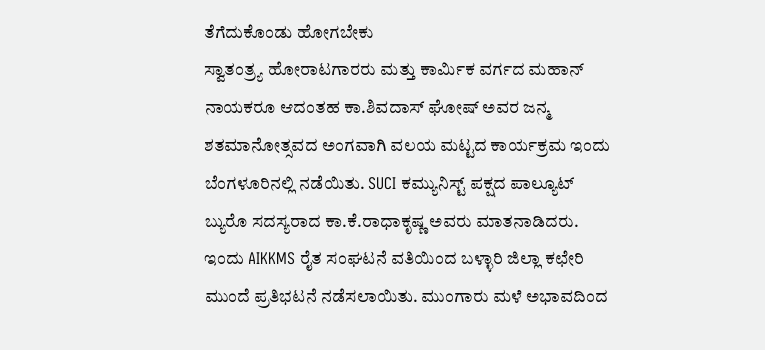ತೆಗೆದುಕೊಂಡು ಹೋಗಬೇಕು
ಸ್ವಾತಂತ್ರ್ಯ ಹೋರಾಟಗಾರರು ಮತ್ತು ಕಾರ್ಮಿಕ ವರ್ಗದ ಮಹಾನ್ ನಾಯಕರೂ ಆದಂತಹ ಕಾ.ಶಿವದಾಸ್ ಘೋಷ್ ಅವರ ಜನ್ಮ ಶತಮಾನೋತ್ಸವದ ಅಂಗವಾಗಿ ವಲಯ ಮಟ್ಟದ ಕಾರ್ಯಕ್ರಮ ಇಂದು ಬೆಂಗಳೂರಿನಲ್ಲಿ ನಡೆಯಿತು. SUCI ಕಮ್ಯುನಿಸ್ಟ್ ಪಕ್ಷದ ಪಾಲ್ಯೂಟ್ ಬ್ಯುರೊ ಸದಸ್ಯರಾದ ಕಾ.ಕೆ.ರಾಧಾಕೃಷ್ಣ ಅವರು ಮಾತನಾಡಿದರು.
ಇಂದು AIKKMS ರೈತ ಸಂಘಟನೆ ವತಿಯಿಂದ ಬಳ್ಳಾರಿ ಜಿಲ್ಲಾ ಕಛೇರಿ ಮುಂದೆ ಪ್ರತಿಭಟನೆ ನಡೆಸಲಾಯಿತು. ಮುಂಗಾರು ಮಳೆ ಅಭಾವದಿಂದ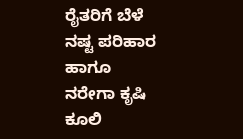ರೈತರಿಗೆ ಬೆಳೆ ನಷ್ಟ ಪರಿಹಾರ ಹಾಗೂ ನರೇಗಾ ಕೃಷಿ ಕೂಲಿ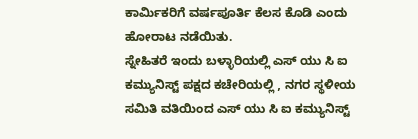ಕಾರ್ಮಿಕರಿಗೆ ವರ್ಷಪೂರ್ತಿ ಕೆಲಸ ಕೊಡಿ ಎಂದು ಹೋರಾಟ ನಡೆಯಿತು.
ಸ್ನೇಹಿತರೆ ಇಂದು ಬಳ್ಳಾರಿಯಲ್ಲಿ ಎಸ್ ಯು ಸಿ ಐ ಕಮ್ಯುನಿಸ್ಟ್ ಪಕ್ಷದ ಕಚೇರಿಯಲ್ಲಿ , ನಗರ ಸ್ಥಳೀಯ ಸಮಿತಿ ವತಿಯಿಂದ ಎಸ್ ಯು ಸಿ ಐ ಕಮ್ಯುನಿಸ್ಟ್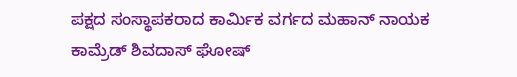ಪಕ್ಷದ ಸಂಸ್ಥಾಪಕರಾದ ಕಾರ್ಮಿಕ ವರ್ಗದ ಮಹಾನ್ ನಾಯಕ ಕಾಮ್ರೆಡ್ ಶಿವದಾಸ್ ಘೋಷ್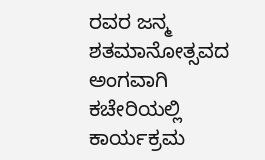ರವರ ಜನ್ಮ ಶತಮಾನೋತ್ಸವದ ಅಂಗವಾಗಿ ಕಚೇರಿಯಲ್ಲಿ ಕಾರ್ಯಕ್ರಮ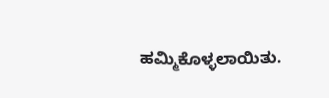ಹಮ್ಮಿಕೊಳ್ಳಲಾಯಿತು.